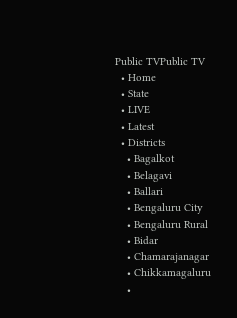Public TVPublic TV
  • Home
  • State
  • LIVE
  • Latest
  • Districts
    • Bagalkot
    • Belagavi
    • Ballari
    • Bengaluru City
    • Bengaluru Rural
    • Bidar
    • Chamarajanagar
    • Chikkamagaluru
    •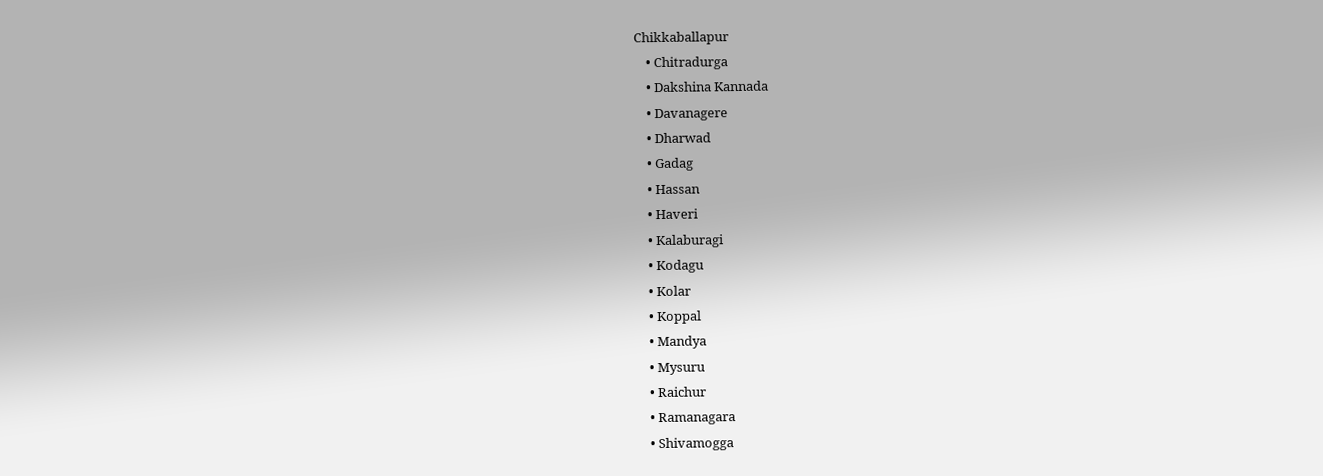Chikkaballapur
    • Chitradurga
    • Dakshina Kannada
    • Davanagere
    • Dharwad
    • Gadag
    • Hassan
    • Haveri
    • Kalaburagi
    • Kodagu
    • Kolar
    • Koppal
    • Mandya
    • Mysuru
    • Raichur
    • Ramanagara
    • Shivamogga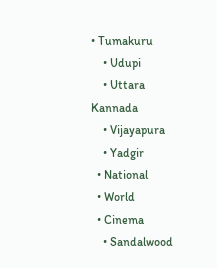• Tumakuru
    • Udupi
    • Uttara Kannada
    • Vijayapura
    • Yadgir
  • National
  • World
  • Cinema
    • Sandalwood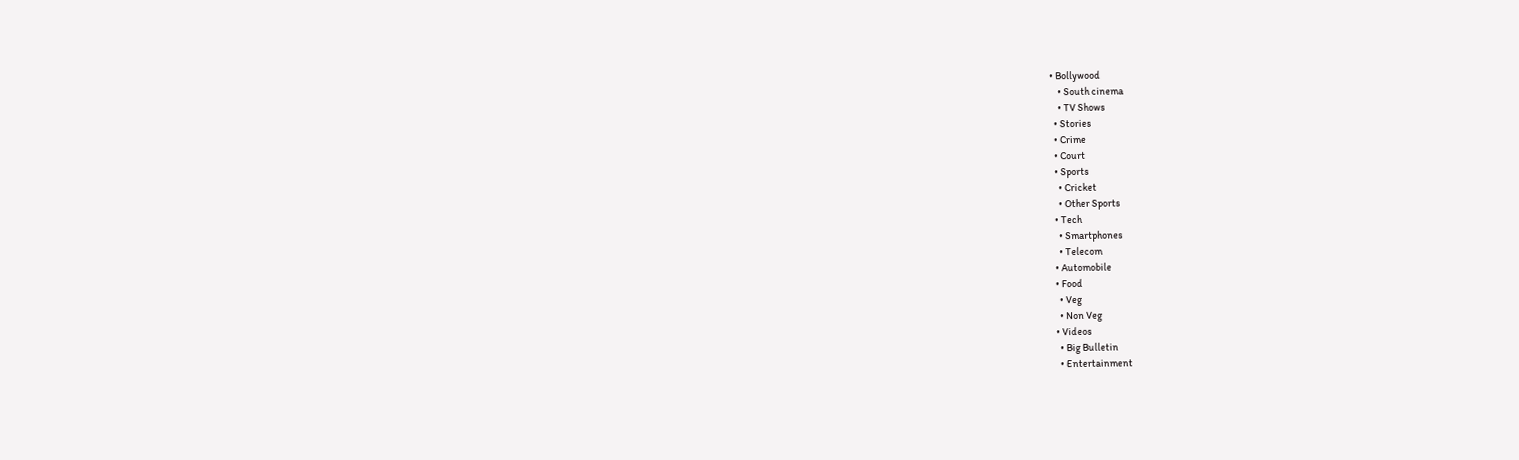• Bollywood
    • South cinema
    • TV Shows
  • Stories
  • Crime
  • Court
  • Sports
    • Cricket
    • Other Sports
  • Tech
    • Smartphones
    • Telecom
  • Automobile
  • Food
    • Veg
    • Non Veg
  • Videos
    • Big Bulletin
    • Entertainment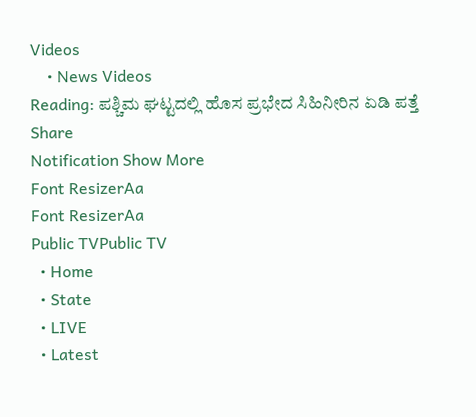Videos
    • News Videos
Reading: ಪಶ್ಚಿಮ ಘಟ್ಟದಲ್ಲಿ ಹೊಸ ಪ್ರಭೇದ ಸಿಹಿನೀರಿನ ಏಡಿ ಪತ್ತೆ
Share
Notification Show More
Font ResizerAa
Font ResizerAa
Public TVPublic TV
  • Home
  • State
  • LIVE
  • Latest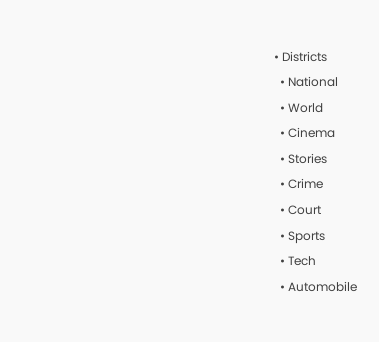• Districts
  • National
  • World
  • Cinema
  • Stories
  • Crime
  • Court
  • Sports
  • Tech
  • Automobile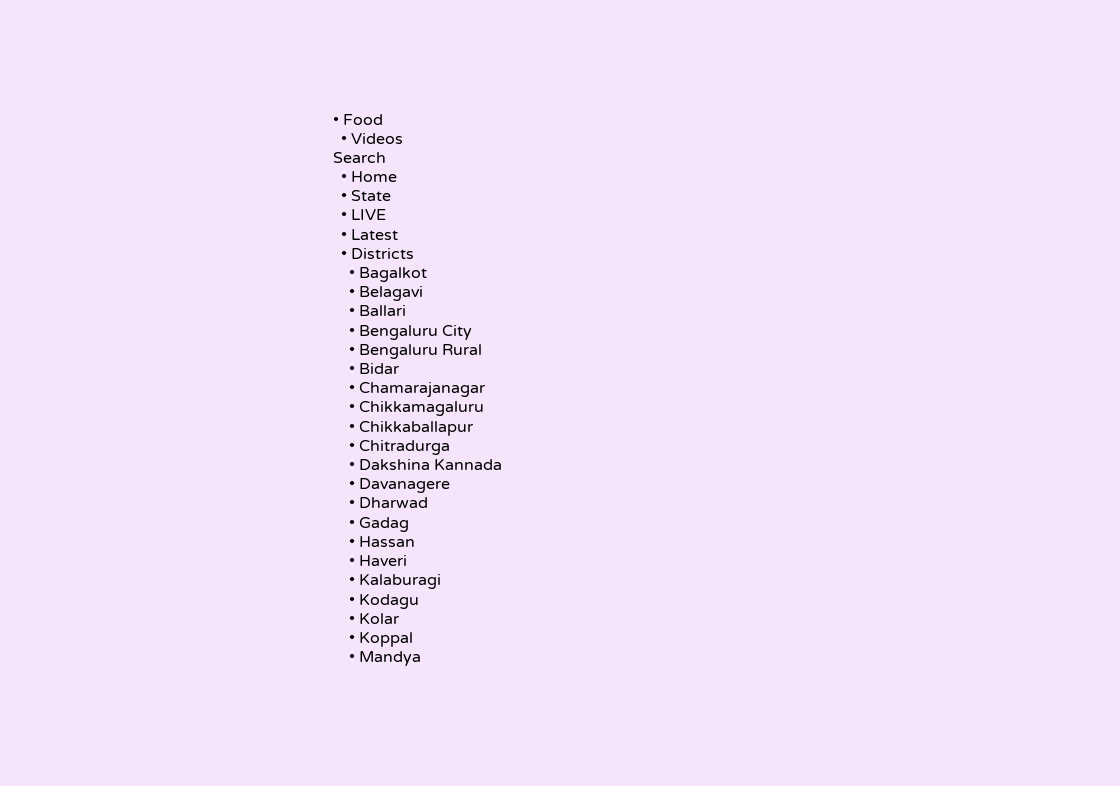• Food
  • Videos
Search
  • Home
  • State
  • LIVE
  • Latest
  • Districts
    • Bagalkot
    • Belagavi
    • Ballari
    • Bengaluru City
    • Bengaluru Rural
    • Bidar
    • Chamarajanagar
    • Chikkamagaluru
    • Chikkaballapur
    • Chitradurga
    • Dakshina Kannada
    • Davanagere
    • Dharwad
    • Gadag
    • Hassan
    • Haveri
    • Kalaburagi
    • Kodagu
    • Kolar
    • Koppal
    • Mandya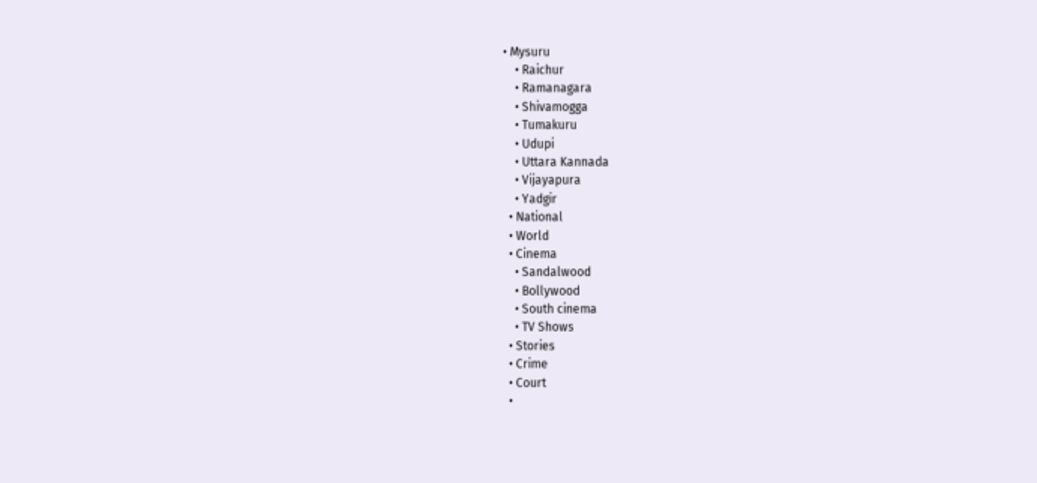• Mysuru
    • Raichur
    • Ramanagara
    • Shivamogga
    • Tumakuru
    • Udupi
    • Uttara Kannada
    • Vijayapura
    • Yadgir
  • National
  • World
  • Cinema
    • Sandalwood
    • Bollywood
    • South cinema
    • TV Shows
  • Stories
  • Crime
  • Court
  •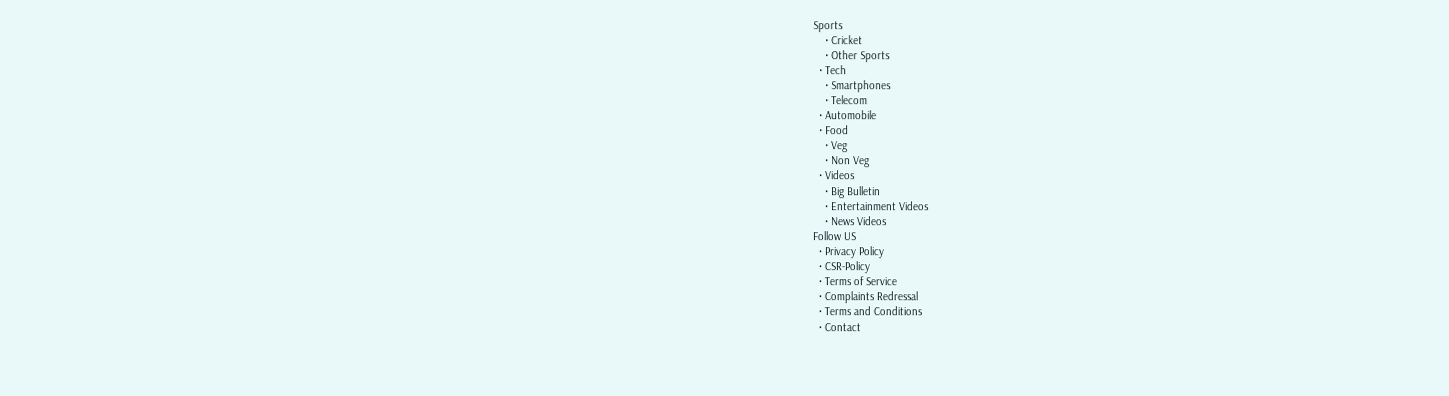Sports
    • Cricket
    • Other Sports
  • Tech
    • Smartphones
    • Telecom
  • Automobile
  • Food
    • Veg
    • Non Veg
  • Videos
    • Big Bulletin
    • Entertainment Videos
    • News Videos
Follow US
  • Privacy Policy
  • CSR-Policy
  • Terms of Service
  • Complaints Redressal
  • Terms and Conditions
  • Contact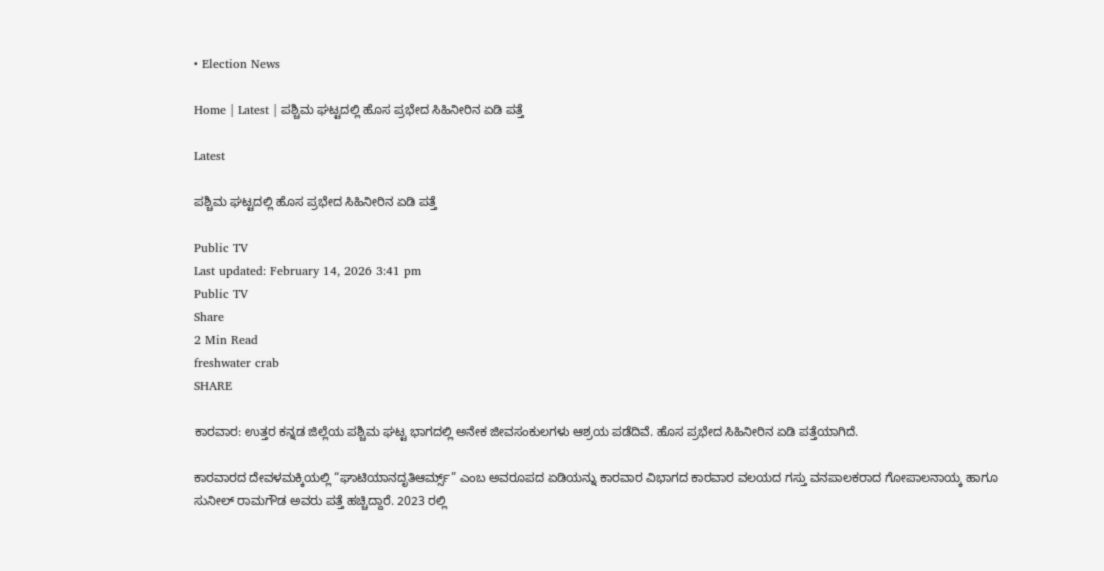• Election News

Home | Latest | ಪಶ್ಚಿಮ ಘಟ್ಟದಲ್ಲಿ ಹೊಸ ಪ್ರಭೇದ ಸಿಹಿನೀರಿನ ಏಡಿ ಪತ್ತೆ

Latest

ಪಶ್ಚಿಮ ಘಟ್ಟದಲ್ಲಿ ಹೊಸ ಪ್ರಭೇದ ಸಿಹಿನೀರಿನ ಏಡಿ ಪತ್ತೆ

Public TV
Last updated: February 14, 2026 3:41 pm
Public TV
Share
2 Min Read
freshwater crab
SHARE

ಕಾರವಾರ: ಉತ್ತರ ಕನ್ನಡ ಜಿಲ್ಲೆಯ ಪಶ್ಚಿಮ ಘಟ್ಟ ಭಾಗದಲ್ಲಿ ಅನೇಕ ಜೀವಸಂಕುಲಗಳು ಆಶ್ರಯ ಪಡೆದಿವೆ. ಹೊಸ ಪ್ರಭೇದ ಸಿಹಿನೀರಿನ ಏಡಿ ಪತ್ತೆಯಾಗಿದೆ.

ಕಾರವಾರದ ದೇವಳಮಕ್ಕಿಯಲ್ಲಿ “ಘಾಟಿಯಾನದೃತಿಆರ್ಮ್ಸ್” ಎಂಬ ಅವರೂಪದ ಏಡಿಯನ್ನು ಕಾರವಾರ ವಿಭಾಗದ ಕಾರವಾರ ವಲಯದ ಗಸ್ತು ವನಪಾಲಕರಾದ ಗೋಪಾಲನಾಯ್ಕ ಹಾಗೂ ಸುನೀಲ್ ರಾಮಗೌಡ ಅವರು ಪತ್ತೆ ಹಚ್ಚಿದ್ದಾರೆ. 2023 ರಲ್ಲಿ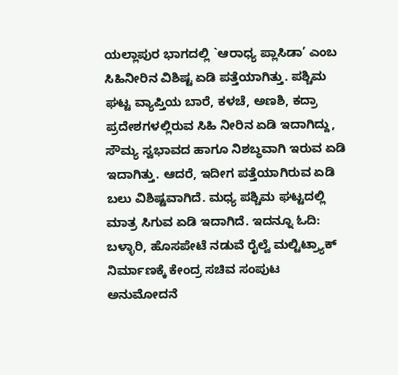ಯಲ್ಲಾಪುರ ಭಾಗದಲ್ಲಿ `ಆರಾಧ್ಯ ಪ್ಲಾಸಿಡಾ’ ಎಂಬ ಸಿಹಿನೀರಿನ ವಿಶಿಷ್ಟ ಏಡಿ ಪತ್ತೆಯಾಗಿತ್ತು. ಪಶ್ಚಿಮ ಘಟ್ಟ ವ್ಯಾಪ್ತಿಯ ಬಾರೆ, ಕಳಚೆ, ಅಣಶಿ, ಕದ್ರಾ ಪ್ರದೇಶಗಳಲ್ಲಿರುವ ಸಿಹಿ ನೀರಿನ ಏಡಿ ಇದಾಗಿದ್ದು, ಸೌಮ್ಯ ಸ್ವಭಾವದ ಹಾಗೂ ನಿಶಬ್ಧವಾಗಿ ಇರುವ ಏಡಿ ಇದಾಗಿತ್ತು. ಆದರೆ, ಇದೀಗ ಪತ್ತೆಯಾಗಿರುವ ಏಡಿ ಬಲು ವಿಶಿಷ್ಟವಾಗಿದೆ. ಮಧ್ಯ ಪಶ್ಚಿಮ ಘಟ್ಟದಲ್ಲಿ ಮಾತ್ರ ಸಿಗುವ ಏಡಿ ಇದಾಗಿದೆ. ಇದನ್ನೂ ಓದಿ: ಬಳ್ಳಾರಿ, ಹೊಸಪೇಟೆ ನಡುವೆ ರೈಲ್ವೆ ಮಲ್ಟಿಟ್ರ‍್ಯಾಕ್ ನಿರ್ಮಾಣಕ್ಕೆ ಕೇಂದ್ರ ಸಚಿವ ಸಂಪುಟ ಅನುಮೋದನೆ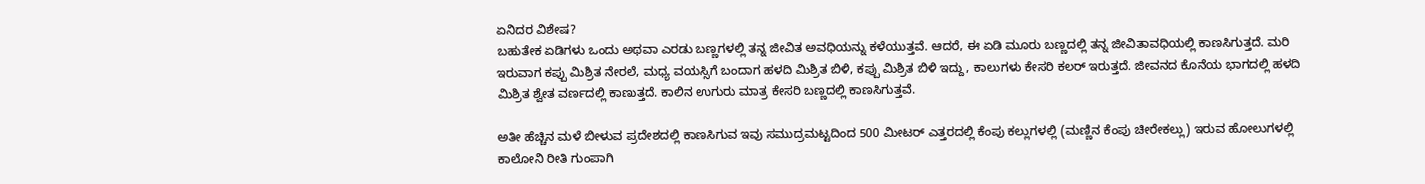ಏನಿದರ ವಿಶೇಷ?
ಬಹುತೇಕ ಏಡಿಗಳು ಒಂದು ಅಥವಾ ಎರಡು ಬಣ್ಣಗಳಲ್ಲಿ ತನ್ನ ಜೀವಿತ ಅವಧಿಯನ್ನು ಕಳೆಯುತ್ತವೆ. ಆದರೆ, ಈ ಏಡಿ ಮೂರು ಬಣ್ಣದಲ್ಲಿ ತನ್ನ ಜೀವಿತಾವಧಿಯಲ್ಲಿ ಕಾಣಸಿಗುತ್ತದೆ. ಮರಿ ಇರುವಾಗ ಕಪ್ಪು ಮಿಶ್ರಿತ ನೇರಲೆ, ಮಧ್ಯ ವಯಸ್ಸಿಗೆ ಬಂದಾಗ ಹಳದಿ ಮಿಶ್ರಿತ ಬಿಳಿ, ಕಪ್ಪು ಮಿಶ್ರಿತ ಬಿಳಿ ಇದ್ದು, ಕಾಲುಗಳು ಕೇಸರಿ ಕಲರ್ ಇರುತ್ತದೆ. ಜೀವನದ ಕೊನೆಯ ಭಾಗದಲ್ಲಿ ಹಳದಿ ಮಿಶ್ರಿತ ಶ್ವೇತ ವರ್ಣದಲ್ಲಿ ಕಾಣುತ್ತದೆ. ಕಾಲಿನ ಉಗುರು ಮಾತ್ರ ಕೇಸರಿ ಬಣ್ಣದಲ್ಲಿ ಕಾಣಸಿಗುತ್ತವೆ.

ಅತೀ ಹೆಚ್ಚಿನ ಮಳೆ ಬೀಳುವ ಪ್ರದೇಶದಲ್ಲಿ ಕಾಣಸಿಗುವ ಇವು ಸಮುದ್ರಮಟ್ಟದಿಂದ 500 ಮೀಟರ್ ಎತ್ತರದಲ್ಲಿ ಕೆಂಪು ಕಲ್ಲುಗಳಲ್ಲಿ (ಮಣ್ಣಿನ ಕೆಂಪು ಚೀರೇಕಲ್ಲು) ಇರುವ ಹೋಲುಗಳಲ್ಲಿ ಕಾಲೋನಿ ರೀತಿ ಗುಂಪಾಗಿ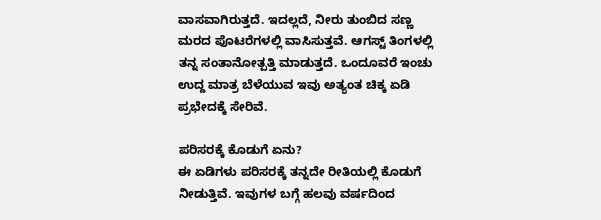ವಾಸವಾಗಿರುತ್ತದೆ. ಇದಲ್ಲದೆ, ನೀರು ತುಂಬಿದ ಸಣ್ಣ ಮರದ ಪೊಟರೆಗಳಲ್ಲಿ ವಾಸಿಸುತ್ತವೆ. ಆಗಸ್ಟ್‌ ತಿಂಗಳಲ್ಲಿ ತನ್ನ ಸಂತಾನೋತ್ಪತ್ತಿ ಮಾಡುತ್ತದೆ. ಒಂದೂವರೆ ಇಂಚು ಉದ್ದ ಮಾತ್ರ ಬೆಳೆಯುವ ಇವು ಅತ್ಯಂತ ಚಿಕ್ಕ ಏಡಿ ಪ್ರಭೇದಕ್ಕೆ ಸೇರಿವೆ.

ಪರಿಸರಕ್ಕೆ ಕೊಡುಗೆ ಏನು?
ಈ ಏಡಿಗಳು ಪರಿಸರಕ್ಕೆ ತನ್ನದೇ ರೀತಿಯಲ್ಲಿ ಕೊಡುಗೆ ನೀಡುತ್ತಿವೆ. ಇವುಗಳ ಬಗ್ಗೆ ಹಲವು ವರ್ಷದಿಂದ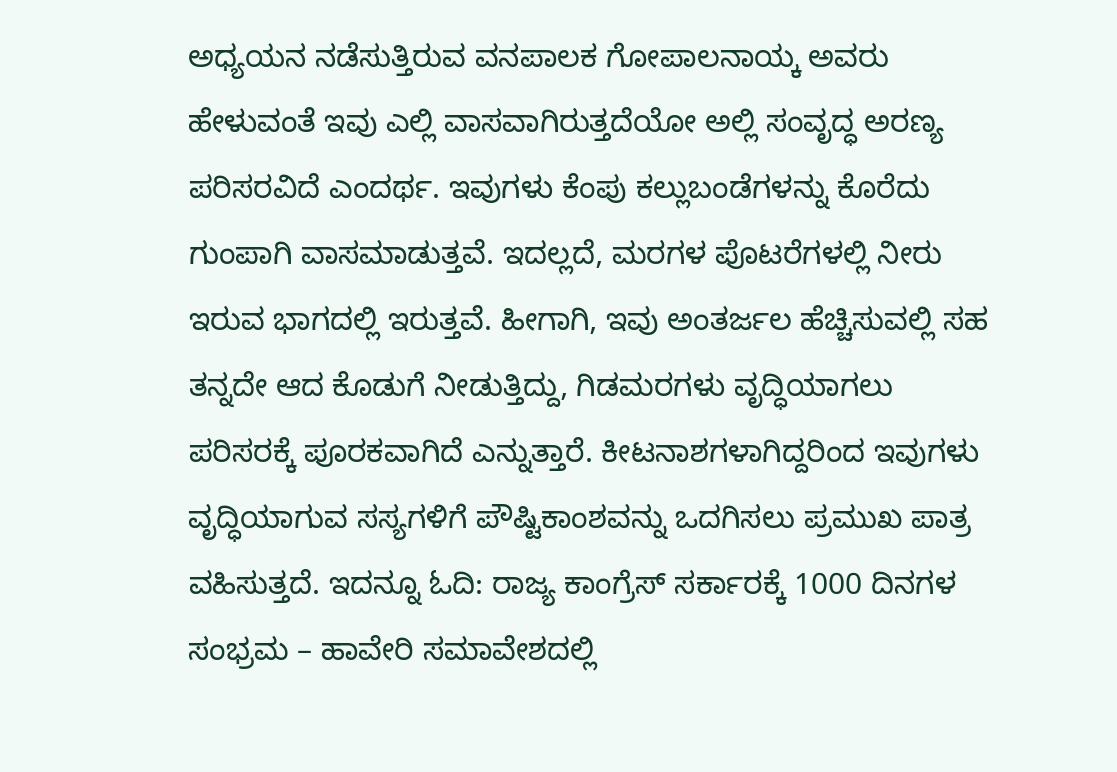ಅಧ್ಯಯನ ನಡೆಸುತ್ತಿರುವ ವನಪಾಲಕ ಗೋಪಾಲನಾಯ್ಕ ಅವರು ಹೇಳುವಂತೆ ಇವು ಎಲ್ಲಿ ವಾಸವಾಗಿರುತ್ತದೆಯೋ ಅಲ್ಲಿ ಸಂವೃದ್ಧ ಅರಣ್ಯ ಪರಿಸರವಿದೆ ಎಂದರ್ಥ. ಇವುಗಳು ಕೆಂಪು ಕಲ್ಲುಬಂಡೆಗಳನ್ನು ಕೊರೆದು ಗುಂಪಾಗಿ ವಾಸಮಾಡುತ್ತವೆ. ಇದಲ್ಲದೆ, ಮರಗಳ ಪೊಟರೆಗಳಲ್ಲಿ ನೀರು ಇರುವ ಭಾಗದಲ್ಲಿ ಇರುತ್ತವೆ. ಹೀಗಾಗಿ, ಇವು ಅಂತರ್ಜಲ ಹೆಚ್ಚಿಸುವಲ್ಲಿ ಸಹ ತನ್ನದೇ ಆದ ಕೊಡುಗೆ ನೀಡುತ್ತಿದ್ದು, ಗಿಡಮರಗಳು ವೃದ್ಧಿಯಾಗಲು ಪರಿಸರಕ್ಕೆ ಪೂರಕವಾಗಿದೆ ಎನ್ನುತ್ತಾರೆ. ಕೀಟನಾಶಗಳಾಗಿದ್ದರಿಂದ ಇವುಗಳು ವೃದ್ಧಿಯಾಗುವ ಸಸ್ಯಗಳಿಗೆ ಪೌಷ್ಟಿಕಾಂಶವನ್ನು ಒದಗಿಸಲು ಪ್ರಮುಖ ಪಾತ್ರ ವಹಿಸುತ್ತದೆ. ಇದನ್ನೂ ಓದಿ: ರಾಜ್ಯ ಕಾಂಗ್ರೆಸ್ ಸರ್ಕಾರಕ್ಕೆ 1000 ದಿನಗಳ ಸಂಭ್ರಮ – ಹಾವೇರಿ ಸಮಾವೇಶದಲ್ಲಿ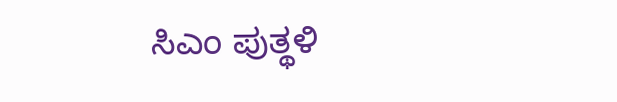ಸಿಎಂ ಪುತ್ಥಳಿ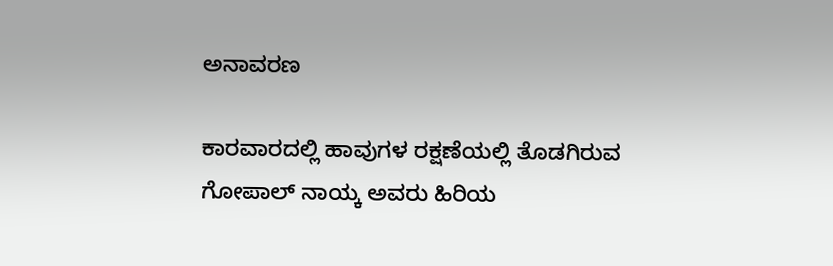ಅನಾವರಣ

ಕಾರವಾರದಲ್ಲಿ ಹಾವುಗಳ ರಕ್ಷಣೆಯಲ್ಲಿ ತೊಡಗಿರುವ ಗೋಪಾಲ್ ನಾಯ್ಕ ಅವರು ಹಿರಿಯ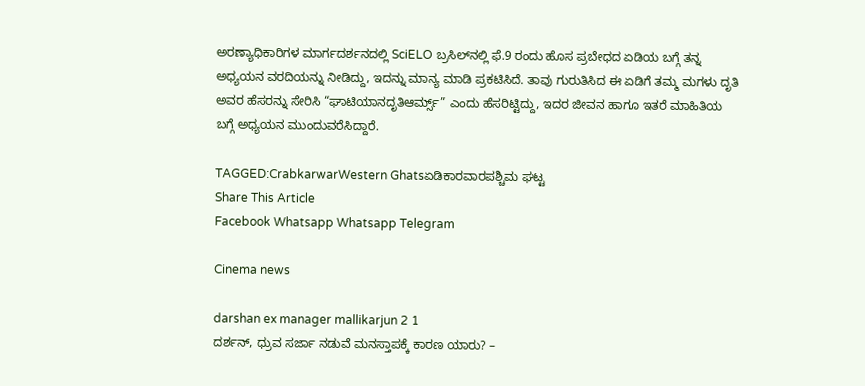ಅರಣ್ಯಾಧಿಕಾರಿಗಳ ಮಾರ್ಗದರ್ಶನದಲ್ಲಿ SciELO ಬ್ರಸಿಲ್‌ನಲ್ಲಿ ಫೆ.9 ರಂದು ಹೊಸ ಪ್ರಬೇಧದ ಏಡಿಯ ಬಗ್ಗೆ ತನ್ನ ಅಧ್ಯಯನ ವರದಿಯನ್ನು ನೀಡಿದ್ದು, ಇದನ್ನು ಮಾನ್ಯ ಮಾಡಿ ಪ್ರಕಟಿಸಿದೆ. ತಾವು ಗುರುತಿಸಿದ ಈ ಏಡಿಗೆ ತಮ್ಮ ಮಗಳು ದೃತಿ ಅವರ ಹೆಸರನ್ನು ಸೇರಿಸಿ “ಘಾಟಿಯಾನದೃತಿಆರ್ಮ್ಸ್” ಎಂದು ಹೆಸರಿಟ್ಟಿದ್ದು, ಇದರ ಜೀವನ ಹಾಗೂ ಇತರೆ ಮಾಹಿತಿಯ ಬಗ್ಗೆ ಅಧ್ಯಯನ ಮುಂದುವರೆಸಿದ್ದಾರೆ.

TAGGED:CrabkarwarWestern Ghatsಏಡಿಕಾರವಾರಪಶ್ಚಿಮ ಘಟ್ಟ
Share This Article
Facebook Whatsapp Whatsapp Telegram

Cinema news

darshan ex manager mallikarjun 2 1
ದರ್ಶನ್‌, ಧ್ರುವ ಸರ್ಜಾ ನಡುವೆ ಮನಸ್ತಾಪಕ್ಕೆ ಕಾರಣ ಯಾರು? –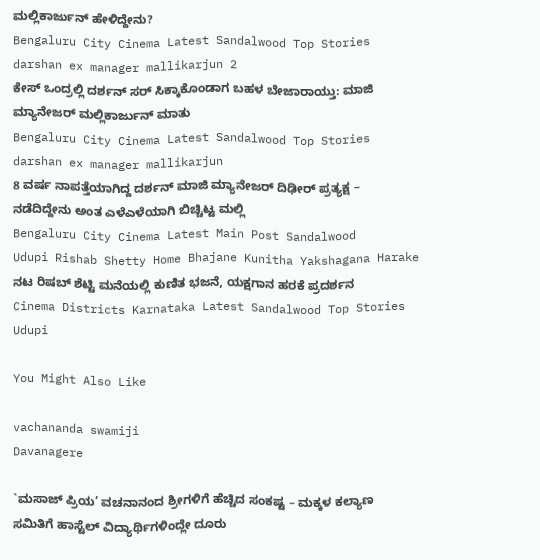ಮಲ್ಲಿಕಾರ್ಜುನ್‌ ಹೇಳಿದ್ದೇನು?
Bengaluru City Cinema Latest Sandalwood Top Stories
darshan ex manager mallikarjun 2
ಕೇಸ್‌ ಒಂದ್ರಲ್ಲಿ ದರ್ಶನ್‌ ಸರ್‌ ಸಿಕ್ಕಾಕೊಂಡಾಗ ಬಹಳ ಬೇಜಾರಾಯ್ತು: ಮಾಜಿ ಮ್ಯಾನೇಜರ್‌ ಮಲ್ಲಿಕಾರ್ಜುನ್‌ ಮಾತು
Bengaluru City Cinema Latest Sandalwood Top Stories
darshan ex manager mallikarjun
8 ವರ್ಷ ನಾಪತ್ತೆಯಾಗಿದ್ದ ದರ್ಶನ್‌ ಮಾಜಿ ಮ್ಯಾನೇಜರ್‌ ದಿಢೀರ್‌ ಪ್ರತ್ಯಕ್ಷ – ನಡೆದಿದ್ದೇನು ಅಂತ ಎಳೆಎಳೆಯಾಗಿ ಬಿಚ್ಚಿಟ್ಟ ಮಲ್ಲಿ
Bengaluru City Cinema Latest Main Post Sandalwood
Udupi Rishab Shetty Home Bhajane Kunitha Yakshagana Harake
ನಟ ರಿಷಬ್ ಶೆಟ್ಟಿ ಮನೆಯಲ್ಲಿ ಕುಣಿತ ಭಜನೆ, ಯಕ್ಷಗಾನ ಹರಕೆ ಪ್ರದರ್ಶನ
Cinema Districts Karnataka Latest Sandalwood Top Stories Udupi

You Might Also Like

vachananda swamiji
Davanagere

`ಮಸಾಜ್ ಪ್ರಿಯ’ ವಚನಾನಂದ ಶ್ರೀಗಳಿಗೆ ಹೆಚ್ಚಿದ ಸಂಕಷ್ಟ – ಮಕ್ಕಳ ಕಲ್ಯಾಣ ಸಮಿತಿಗೆ ಹಾಸ್ಟೆಲ್ ವಿದ್ಯಾರ್ಥಿಗಳಿಂದ್ಲೇ ದೂರು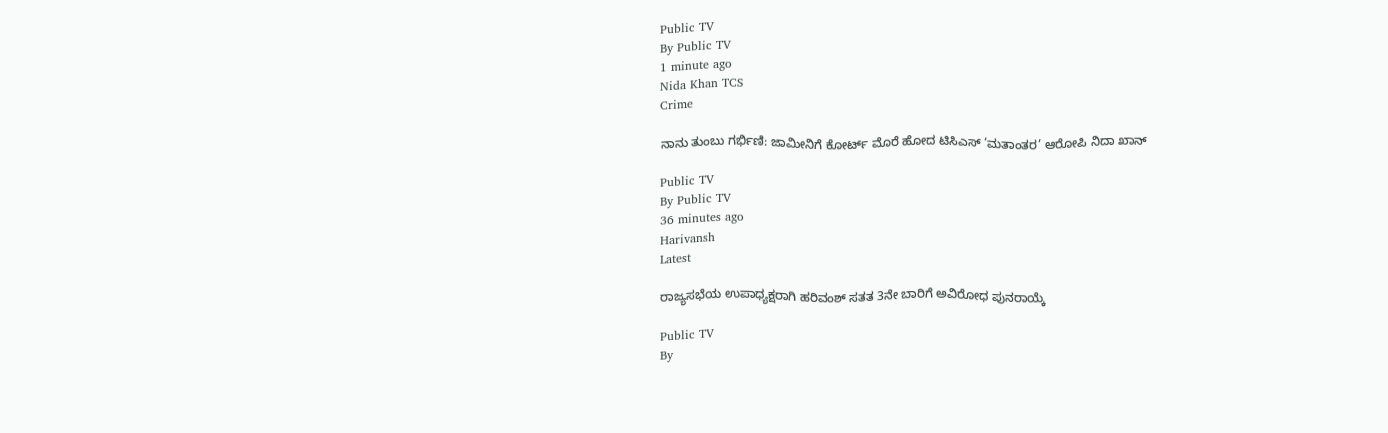Public TV
By Public TV
1 minute ago
Nida Khan TCS
Crime

ನಾನು ತುಂಬು ಗರ್ಭಿಣಿ: ಜಾಮೀನಿಗೆ ಕೋರ್ಟ್‌ ಮೊರೆ ಹೋದ ಟಿಸಿಎಸ್‌ ‘ಮತಾಂತರ’ ಆರೋಪಿ ನಿದಾ ಖಾನ್‌

Public TV
By Public TV
36 minutes ago
Harivansh
Latest

ರಾಜ್ಯಸಭೆಯ ಉಪಾಧ್ಯಕ್ಷರಾಗಿ ಹರಿವಂಶ್ ಸತತ 3ನೇ ಬಾರಿಗೆ ಅವಿರೋಧ ಪುನರಾಯ್ಕೆ

Public TV
By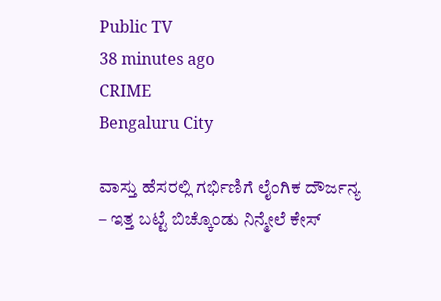Public TV
38 minutes ago
CRIME
Bengaluru City

ವಾಸ್ತು ಹೆಸರಲ್ಲಿ ಗರ್ಭಿಣಿಗೆ ಲೈಂಗಿಕ ದೌರ್ಜನ್ಯ  – ಇತ್ತ ಬಟ್ಟೆ ಬಿಚ್ಕೊಂಡು ನಿನ್ಮೇಲೆ ಕೇಸ್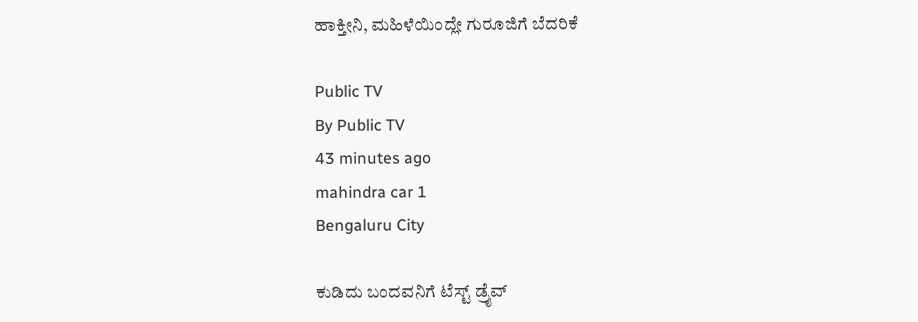ಹಾಕ್ತೀನಿ, ಮಹಿಳೆಯಿಂದ್ಲೇ ಗುರೂಜಿಗೆ ಬೆದರಿಕೆ

Public TV
By Public TV
43 minutes ago
mahindra car 1
Bengaluru City

ಕುಡಿದು ಬಂದವನಿಗೆ ಟೆಸ್ಟ್ ಡ್ರೈವ್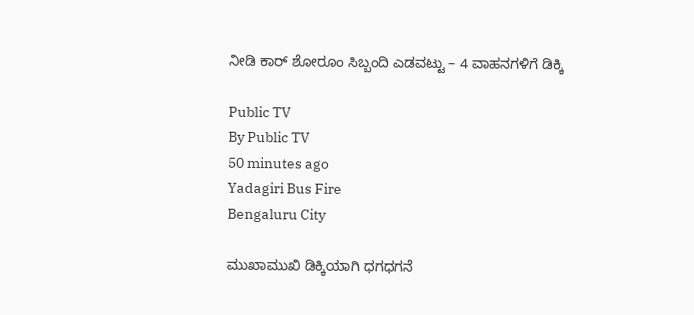ನೀಡಿ ಕಾರ್ ಶೋರೂಂ ಸಿಬ್ಬಂದಿ ಎಡವಟ್ಟು – 4 ವಾಹನಗಳಿಗೆ ಡಿಕ್ಕಿ

Public TV
By Public TV
50 minutes ago
Yadagiri Bus Fire
Bengaluru City

ಮುಖಾಮುಖಿ ಡಿಕ್ಕಿಯಾಗಿ ಧಗಧಗನೆ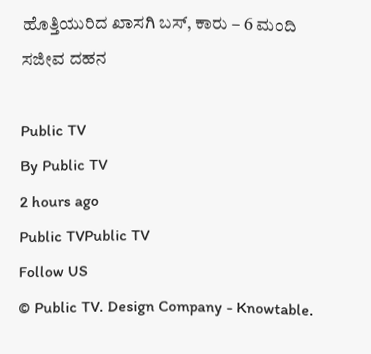ಹೊತ್ತಿಯುರಿದ ಖಾಸಗಿ ಬಸ್‌, ಕಾರು – 6 ಮಂದಿ ಸಜೀವ ದಹನ

Public TV
By Public TV
2 hours ago
Public TVPublic TV
Follow US
© Public TV. Design Company - Knowtable.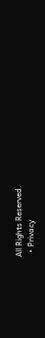All Rights Reserved.
  • Privacy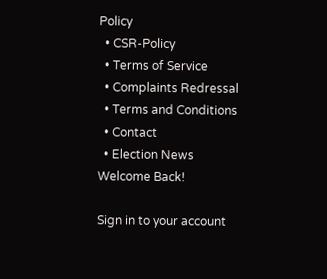Policy
  • CSR-Policy
  • Terms of Service
  • Complaints Redressal
  • Terms and Conditions
  • Contact
  • Election News
Welcome Back!

Sign in to your account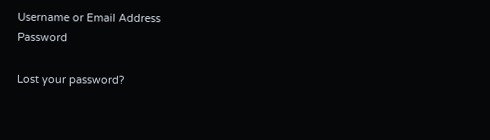Username or Email Address
Password

Lost your password?